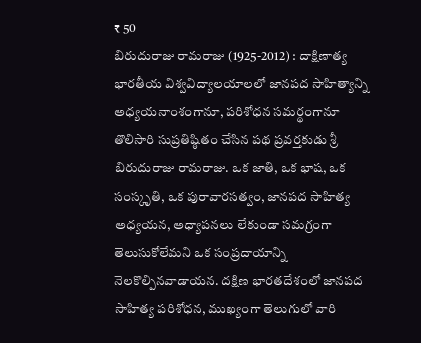₹ 50
బిరుదురాజు రామరాజు (1925-2012) : దాక్షిణాత్య భారతీయ విశ్వవిద్యాలయాలలో జానపద సాహిత్యాన్ని అధ్యయనాంశంగానూ, పరిశోధన సమర్థంగానూ తొలిసారి సుప్రతిష్ఠితం చేసిన పథ ప్రవర్తకుడు శ్రీ బిరుదురాజు రామరాజు. ఒక జాతి, ఒక భాష, ఒక సంస్కృతి, ఒక పురావారసత్వం, జానపద సాహిత్య అధ్యయన, అధ్యాపనలు లేకుండా సమగ్రంగా తెలుసుకోలేమని ఒక సంప్రదాయాన్ని నెలకొల్పినవాడాయన. దక్షిణ భారతదేశంలో జానపద సాహిత్య పరిశోధన, ముఖ్యంగా తెలుగులో వారి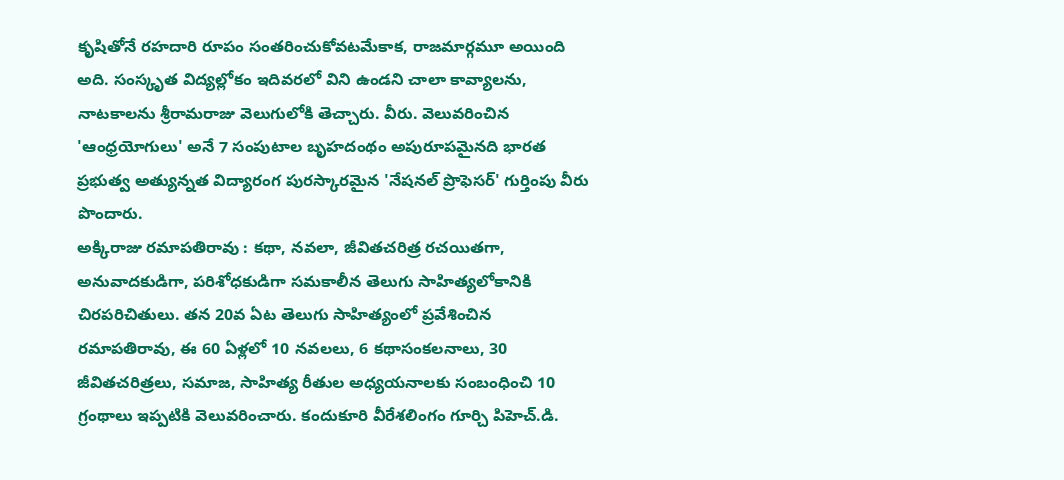కృషితోనే రహదారి రూపం సంతరించుకోవటమేకాక, రాజమార్గమూ అయింది అది. సంస్కృత విద్యల్లోకం ఇదివరలో విని ఉండని చాలా కావ్యాలను, నాటకాలను శ్రీరామరాజు వెలుగులోకి తెచ్చారు. వీరు. వెలువరించిన 'ఆంధ్రయోగులు' అనే 7 సంపుటాల బృహదంథం అపురూపమైనది భారత ప్రభుత్వ అత్యున్నత విద్యారంగ పురస్కారమైన 'నేషనల్ ప్రొఫెసర్' గుర్తింపు వీరు పొందారు.
అక్కిరాజు రమాపతిరావు : కథా, నవలా, జీవితచరిత్ర రచయితగా, అనువాదకుడిగా, పరిశోధకుడిగా సమకాలీన తెలుగు సాహిత్యలోకానికి చిరపరిచితులు. తన 20వ ఏట తెలుగు సాహిత్యంలో ప్రవేశించిన రమాపతిరావు, ఈ 60 ఏళ్లలో 10 నవలలు, 6 కథాసంకలనాలు, 30 జీవితచరిత్రలు, సమాజ, సాహిత్య రీతుల అధ్యయనాలకు సంబంధించి 10 గ్రంథాలు ఇప్పటికి వెలువరించారు. కందుకూరి వీరేశలింగం గూర్చి పిహెచ్.డి.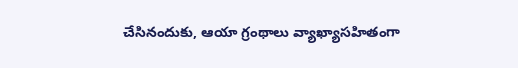చేసినందుకు, ఆయా గ్రంథాలు వ్యాఖ్యాసహితంగా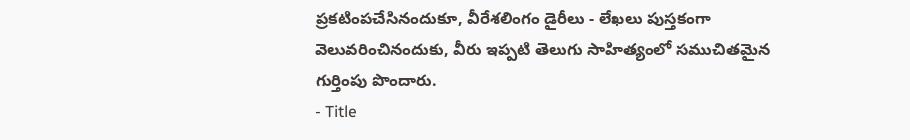ప్రకటింపచేసినందుకూ, వీరేశలింగం డైరీలు - లేఖలు పుస్తకంగా వెలువరించినందుకు, వీరు ఇప్పటి తెలుగు సాహిత్యంలో సముచితమైన గుర్తింపు పొందారు.
- Title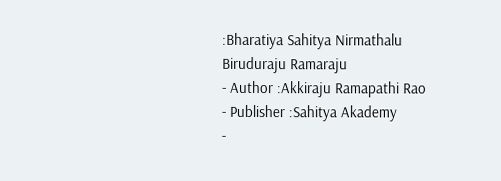:Bharatiya Sahitya Nirmathalu Biruduraju Ramaraju
- Author :Akkiraju Ramapathi Rao
- Publisher :Sahitya Akademy
-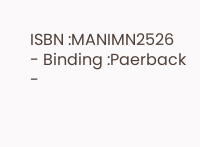ISBN :MANIMN2526
- Binding :Paerback
-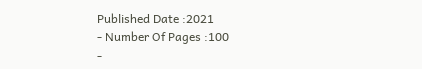Published Date :2021
- Number Of Pages :100
-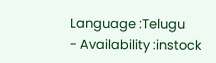Language :Telugu
- Availability :instock